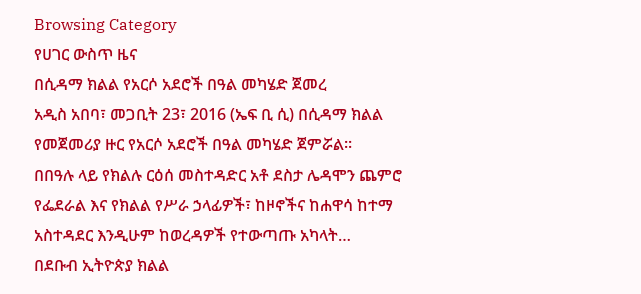Browsing Category
የሀገር ውስጥ ዜና
በሲዳማ ክልል የአርሶ አደሮች በዓል መካሄድ ጀመረ
አዲስ አበባ፣ መጋቢት 23፣ 2016 (ኤፍ ቢ ሲ) በሲዳማ ክልል የመጀመሪያ ዙር የአርሶ አደሮች በዓል መካሄድ ጀምሯል፡፡
በበዓሉ ላይ የክልሉ ርዕሰ መስተዳድር አቶ ደስታ ሌዳሞን ጨምሮ የፌደራል እና የክልል የሥራ ኃላፊዎች፣ ከዞኖችና ከሐዋሳ ከተማ አስተዳደር እንዲሁም ከወረዳዎች የተውጣጡ አካላት…
በደቡብ ኢትዮጵያ ክልል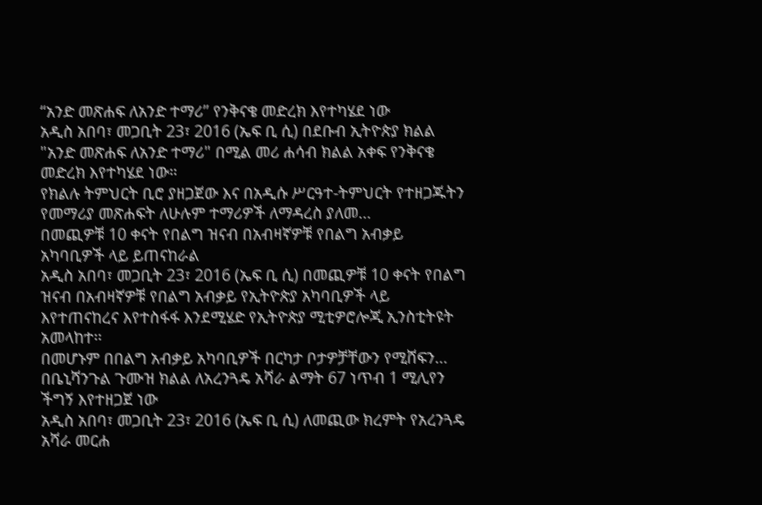“አንድ መጽሐፍ ለአንድ ተማሪ” የንቅናቄ መድረክ እየተካሄደ ነው
አዲስ አበባ፣ መጋቢት 23፣ 2016 (ኤፍ ቢ ሲ) በደቡብ ኢትዮጵያ ክልል "አንድ መጽሐፍ ለአንድ ተማሪ" በሚል መሪ ሐሳብ ክልል አቀፍ የንቅናቄ መድረክ እየተካሄደ ነው።
የክልሉ ትምህርት ቢሮ ያዘጋጀው እና በአዲሱ ሥርዓተ-ትምህርት የተዘጋጁትን የመማሪያ መጽሐፍት ለሁሉም ተማሪዎች ለማዳረስ ያለመ…
በመጪዎቹ 10 ቀናት የበልግ ዝናብ በአብዛኛዎቹ የበልግ አብቃይ አካባቢዎች ላይ ይጠናከራል
አዲስ አበባ፣ መጋቢት 23፣ 2016 (ኤፍ ቢ ሲ) በመጪዎቹ 10 ቀናት የበልግ ዝናብ በአብዛኛዎቹ የበልግ አብቃይ የኢትዮጵያ አካባቢዎች ላይ እየተጠናከረና እየተስፋፋ እንደሚሄድ የኢትዮጵያ ሚቲዎሮሎጂ ኢንስቲትዩት አመላከተ፡፡
በመሆኑም በበልግ አብቃይ አካባቢዎች በርካታ ቦታዎቻቸውን የሚሸፍን…
በቤኒሻንጉል ጉሙዝ ክልል ለአረንጓዴ አሻራ ልማት 67 ነጥብ 1 ሚሊየን ችግኝ እየተዘጋጀ ነው
አዲስ አበባ፣ መጋቢት 23፣ 2016 (ኤፍ ቢ ሲ) ለመጪው ክረምት የአረንጓዴ አሻራ መርሐ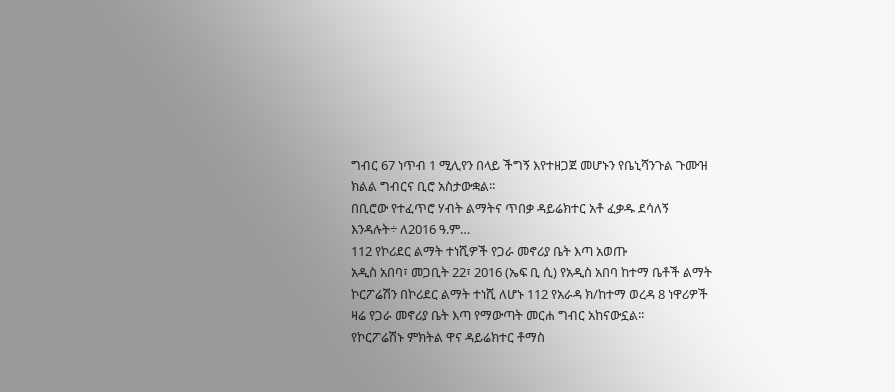ግብር 67 ነጥብ 1 ሚሊየን በላይ ችግኝ እየተዘጋጀ መሆኑን የቤኒሻንጉል ጉሙዝ ክልል ግብርና ቢሮ አስታውቋል።
በቢሮው የተፈጥሮ ሃብት ልማትና ጥበቃ ዳይሬክተር አቶ ፈቃዱ ደሳለኝ እንዳሉት÷ ለ2016 ዓ.ም…
112 የኮሪደር ልማት ተነሺዎች የጋራ መኖሪያ ቤት እጣ አወጡ
አዲስ አበባ፣ መጋቢት 22፣ 2016 (ኤፍ ቢ ሲ) የአዲስ አበባ ከተማ ቤቶች ልማት ኮርፖሬሽን በኮሪደር ልማት ተነሺ ለሆኑ 112 የአራዳ ክ/ከተማ ወረዳ 8 ነዋሪዎች ዛሬ የጋራ መኖሪያ ቤት እጣ የማውጣት መርሐ ግብር አከናውኗል፡፡
የኮርፖሬሽኑ ምክትል ዋና ዳይሬክተር ቶማስ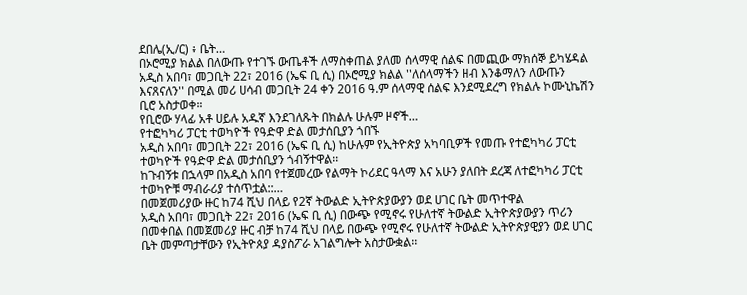ደበሌ(ኢ/ር) ፥ ቤት…
በኦሮሚያ ክልል በለውጡ የተገኙ ውጤቶች ለማስቀጠል ያለመ ሰላማዊ ሰልፍ በመጪው ማክሰኞ ይካሄዳል
አዲስ አበባ፣ መጋቢት 22፣ 2016 (ኤፍ ቢ ሲ) በኦሮሚያ ክልል ''ለሰላማችን ዘብ እንቆማለን ለውጡን እናጸናለን'' በሚል መሪ ሀሳብ መጋቢት 24 ቀን 2016 ዓ.ም ሰላማዊ ሰልፍ እንደሚደረግ የክልሉ ኮሙኒኬሽን ቢሮ አስታወቀ።
የቢሮው ሃላፊ አቶ ሀይሉ አዱኛ እንደገለጹት በክልሉ ሁሉም ዞኖች…
የተፎካካሪ ፓርቲ ተወካዮች የዓድዋ ድል መታሰቢያን ጎበኙ
አዲስ አበባ፣ መጋቢት 22፣ 2016 (ኤፍ ቢ ሲ) ከሁሉም የኢትዮጵያ አካባቢዎች የመጡ የተፎካካሪ ፓርቲ ተወካዮች የዓድዋ ድል መታሰቢያን ጎብኝተዋል፡፡
ከጉብኝቱ በኋላም በአዲስ አበባ የተጀመረው የልማት ኮሪደር ዓላማ እና አሁን ያለበት ደረጃ ለተፎካካሪ ፓርቲ ተወካዮቹ ማብራሪያ ተሰጥቷል::…
በመጀመሪያው ዙር ከ74 ሺህ በላይ የ2ኛ ትውልድ ኢትዮጵያውያን ወደ ሀገር ቤት መጥተዋል
አዲስ አበባ፣ መጋቢት 22፣ 2016 (ኤፍ ቢ ሲ) በውጭ የሚኖሩ የሁለተኛ ትውልድ ኢትዮጵያውያን ጥሪን በመቀበል በመጀመሪያ ዙር ብቻ ከ74 ሺህ በላይ በውጭ የሚኖሩ የሁለተኛ ትውልድ ኢትዮጵያዊያን ወደ ሀገር ቤት መምጣታቸውን የኢትዮጰያ ዳያስፖራ አገልግሎት አስታውቋል፡፡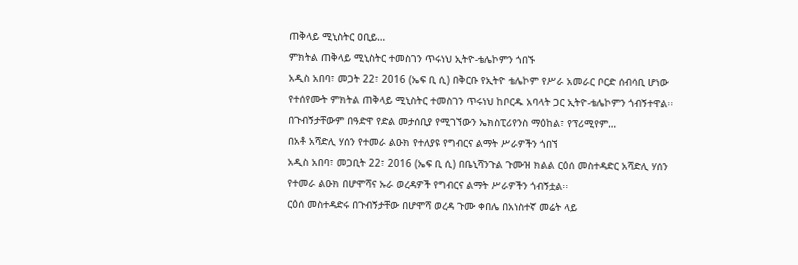ጠቅላይ ሚኒስትር ዐቢይ…
ምክትል ጠቅላይ ሚኒስትር ተመስገን ጥሩነህ ኢትዮ-ቴሌኮምን ጎበኙ
አዲስ አበባ፣ መጋት 22፣ 2016 (ኤፍ ቢ ሲ) በቅርቡ የኢትዮ ቴሌኮም የሥራ አመራር ቦርድ ሰብሳቢ ሆነው የተሰየሙት ምክትል ጠቅላይ ሚኒስትር ተመስገን ጥሩነህ ከቦርዱ አባላት ጋር ኢትዮ-ቴሌኮምን ጎብኝተዋል፡፡
በጉብኝታቸውም በዓድዋ የድል መታሰቢያ የሚገኘውን ኤክስፒሪየንስ ማዕከል፣ የፕሪሚየም…
በአቶ አሻድሊ ሃሰን የተመራ ልዑክ የተለያዩ የግብርና ልማት ሥራዎችን ጎበኘ
አዲስ አበባ፣ መጋቢት 22፣ 2016 (ኤፍ ቢ ሲ) በቤኒሻንጉል ጉሙዝ ክልል ርዕሰ መስተዳድር አሻድሊ ሃሰን የተመራ ልዑክ በሆሞሻና ኡራ ወረዳዎች የግብርና ልማት ሥራዎችን ጎብኝቷል፡፡
ርዕሰ መስተዳድሩ በጉብኝታቸው በሆሞሻ ወረዳ ጉሙ ቀበሌ በአነስተኛ መሬት ላይ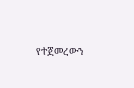የተጀመረውን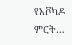የአቮካዶ ምርት…